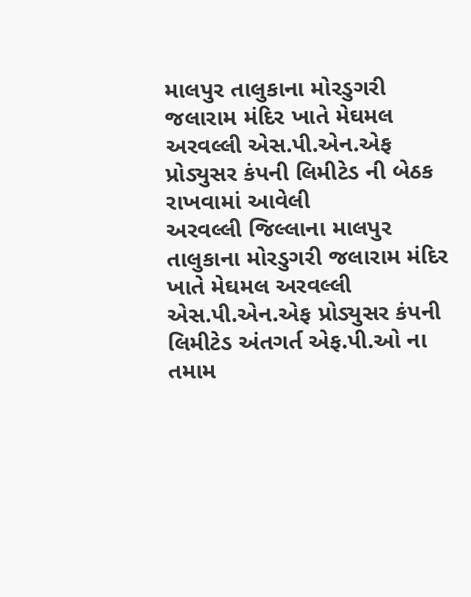માલપુર તાલુકાના મોરડુગરી જલારામ મંદિર ખાતે મેઘમલ અરવલ્લી એસ.પી.એન.એફ પ્રોડ્યુસર કંપની લિમીટેડ ની બેઠક રાખવામાં આવેલી
અરવલ્લી જિલ્લાના માલપુર તાલુકાના મોરડુગરી જલારામ મંદિર ખાતે મેઘમલ અરવલ્લી એસ.પી.એન.એફ પ્રોડ્યુસર કંપની લિમીટેડ અંતગર્ત એફ.પી.ઓ ના તમામ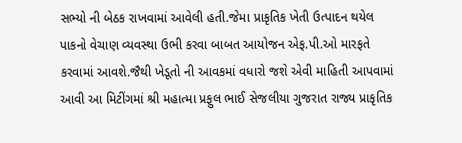સભ્યો ની બેઠક રાખવામાં આવેલી હતી.જેમા પ્રાકૃતિક ખેતી ઉત્પાદન થયેલ પાકનો વેચાણ વ્યવસ્થા ઉભી કરવા બાબત આયોજન એફ.પી.ઓ મારફતે કરવામાં આવશે.જૈથી ખેડૂતો ની આવકમાં વધારો જશે એવી માહિતી આપવામાં આવી આ મિટીંગમાં શ્રી મહાત્મા પ્રફુલ ભાઈ સેજલીયા ગુજરાત રાજ્ય પ્રાકૃતિક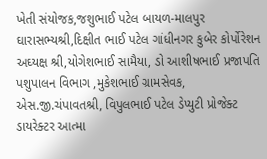ખેતી સંયોજક,જશુભાઈ પટેલ બાયળ-માલપુર ઘારાસભ્યશ્રી,દિક્ષીત ભાઈ પટેલ ગાંધીનગર કુબેર કોર્પોરેશન અઘ્યક્ષ શ્રી,યોગેશભાઈ સામૈયા, ડો આશીષભાઈ પ્રજાપતિ પશુપાલન વિભાગ ,મુકેશભાઈ ગ્રામસેવક, એસ.જી.ચંપાવતશ્રી, વિપુલભાઈ પટેલ ડેપ્યુટી પ્રોજેક્ટ ડાયરેક્ટર આત્મા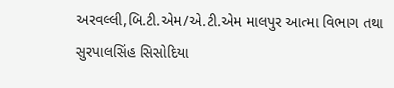અરવલ્લી,બિ.ટી.એમ/એ.ટી.એમ માલપુર આત્મા વિભાગ તથા સુરપાલસિંહ સિસોદિયા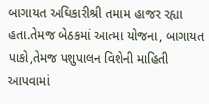બાગાયત અઘિકારીશ્રી તમામ હાજર રહ્યા હતા.તેમજ બેઠકમાં આત્મા યોજના, બાગાયત પાકો,તેમજ પશુપાલન વિશેની માહિતી આપવામાં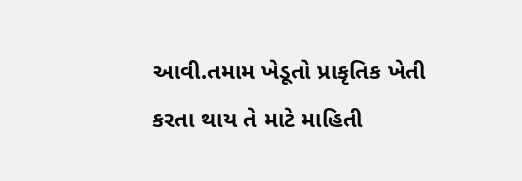આવી.તમામ ખેડૂતો પ્રાકૃતિક ખેતી કરતા થાય તે માટે માહિતી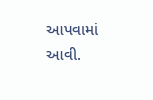આપવામાં આવી.